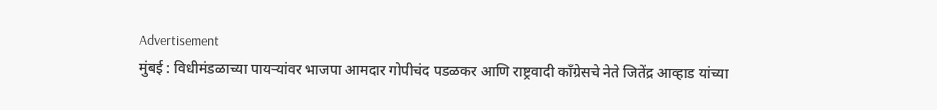Advertisement
मुंबई : विधीमंडळाच्या पायऱ्यांवर भाजपा आमदार गोपीचंद पडळकर आणि राष्ट्रवादी काँग्रेसचे नेते जितेंद्र आव्हाड यांच्या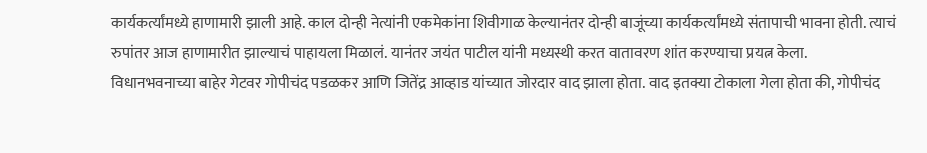कार्यकर्त्यांमध्ये हाणामारी झाली आहे. काल दोन्ही नेत्यांनी एकमेकांना शिवीगाळ केल्यानंतर दोन्ही बाजूंच्या कार्यकर्त्यांमध्ये संतापाची भावना होती. त्याचं रुपांतर आज हाणामारीत झाल्याचं पाहायला मिळालं. यानंतर जयंत पाटील यांनी मध्यस्थी करत वातावरण शांत करण्याचा प्रयत्न केला.
विधानभवनाच्या बाहेर गेटवर गोपीचंद पडळकर आणि जितेंद्र आव्हाड यांच्यात जोरदार वाद झाला होता. वाद इतक्या टोकाला गेला होता की, गोपीचंद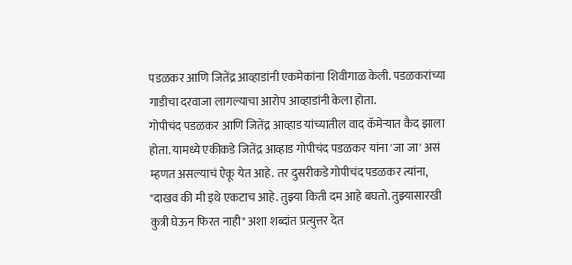पडळकर आणि जितेंद्र आव्हाडांनी एकमेकांना शिवीगाळ केली. पडळकरांच्या गाडीचा दरवाजा लागल्याचा आरोप आव्हाडांनी केला होता.
गोपीचंद पडळकर आणि जितेंद्र आव्हाड यांच्यातील वाद कॅमेऱ्यात कैद झाला होता. यामध्ये एकीकडे जितेंद्र आव्हाड गोपीचंद पडळकर यांना 'जा जा' असं म्हणत असल्याचं ऐकू येत आहे. तर दुसरीकडे गोपीचंद पडळकर त्यांना, "दाखव की मी इथे एकटाच आहे. तुझ्या किती दम आहे बघतो. तुझ्यासारखी कुत्री घेऊन फिरत नाही" अशा शब्दांत प्रत्युत्तर देत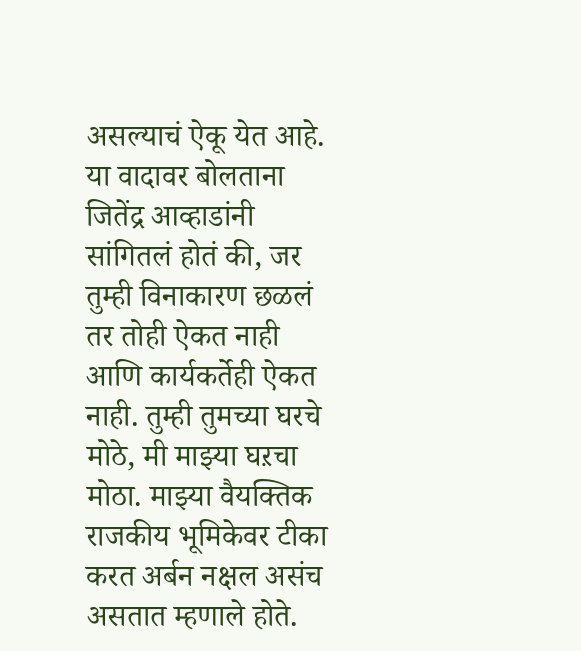असल्याचं ऐकू येत आहे.
या वादावर बोलताना जितेंद्र आव्हाडांनी सांगितलं होतं की, जर तुम्ही विनाकारण छळलं तर तोही ऐकत नाही आणि कार्यकर्तेही ऐकत नाही. तुम्ही तुमच्या घरचे मोठे, मी माझ्या घऱचा मोठा. माझ्या वैयक्तिक राजकीय भूमिकेवर टीका करत अर्बन नक्षल असंच असतात म्हणाले होते.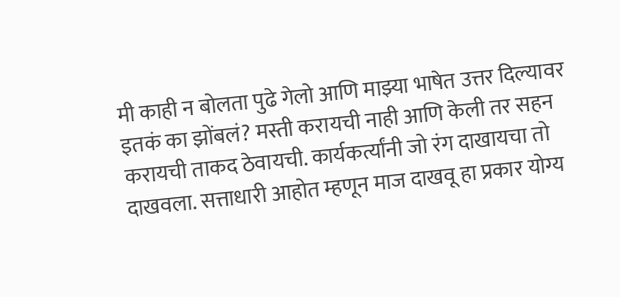मी काही न बोलता पुढे गेलो आणि माझ्या भाषेत उत्तर दिल्यावर इतकं का झोंबलं? मस्ती करायची नाही आणि केली तर सहन करायची ताकद ठेवायची. कार्यकर्त्यांनी जो रंग दाखायचा तो दाखवला. सत्ताधारी आहोत म्हणून माज दाखवू हा प्रकार योग्य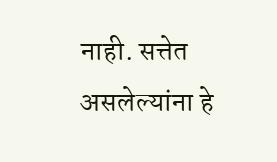नाही. सत्तेत असलेल्यांना हे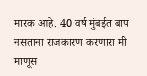मारक आहे. 40 वर्ष मुंबईत बाप नसताना राजकारण करणारा मी माणूस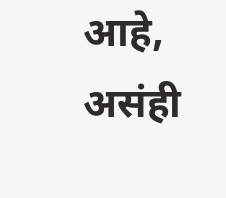आहे, असंही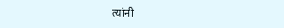त्यांनी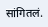सांगितलं.